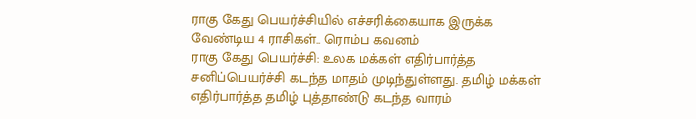ராகு கேது பெயர்ச்சியில் எச்சரிக்கையாக இருக்க வேண்டிய 4 ராசிகள்.. ரொம்ப கவனம்
ராகு கேது பெயர்ச்சி: உலக மக்கள் எதிர்பார்த்த சனிப்பெயர்ச்சி கடந்த மாதம் முடிந்துள்ளது. தமிழ் மக்கள் எதிர்பார்த்த தமிழ் புத்தாண்டு கடந்த வாரம்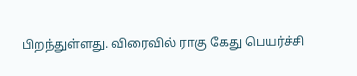பிறந்துள்ளது. விரைவில் ராகு கேது பெயர்ச்சி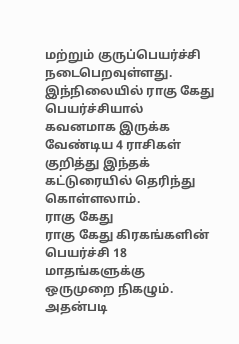மற்றும் குருப்பெயர்ச்சி நடைபெறவுள்ளது. இந்நிலையில் ராகு கேது பெயர்ச்சியால் கவனமாக இருக்க வேண்டிய 4 ராசிகள் குறித்து இந்தக் கட்டுரையில் தெரிந்து கொள்ளலாம்.
ராகு கேது
ராகு கேது கிரகங்களின் பெயர்ச்சி 18 மாதங்களுக்கு ஒருமுறை நிகழும். அதன்படி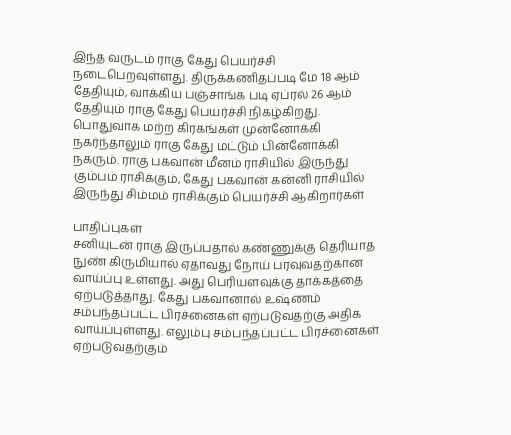இந்த வருடம் ராகு கேது பெயர்ச்சி நடைபெறவுள்ளது. திருக்கணிதப்படி மே 18 ஆம் தேதியும், வாக்கிய பஞ்சாங்க படி ஏப்ரல் 26 ஆம் தேதியும் ராகு கேது பெயர்ச்சி நிகழ்கிறது. பொதுவாக மற்ற கிரகங்கள் முன்னோக்கி நகர்ந்தாலும் ராகு கேது மட்டும் பின்னோக்கி நகரும். ராகு பகவான் மீனம் ராசியில் இருந்து கும்பம் ராசிக்கும், கேது பகவான் கன்னி ராசியில் இருந்து சிம்மம் ராசிக்கும் பெயர்ச்சி ஆகிறார்கள்

பாதிப்புகள்
சனியுடன் ராகு இருப்பதால் கண்ணுக்கு தெரியாத நுண் கிருமியால் ஏதாவது நோய் பரவுவதற்கான வாய்ப்பு உள்ளது. அது பெரியளவுக்கு தாக்கத்தை ஏற்படுத்தாது. கேது பகவானால் உஷ்ணம் சம்பந்தப்பட்ட பிரச்னைகள் ஏற்படுவதற்கு அதிக வாய்ப்புள்ளது. எலும்பு சம்பந்தப்பட்ட பிரச்னைகள் ஏற்படுவதற்கும்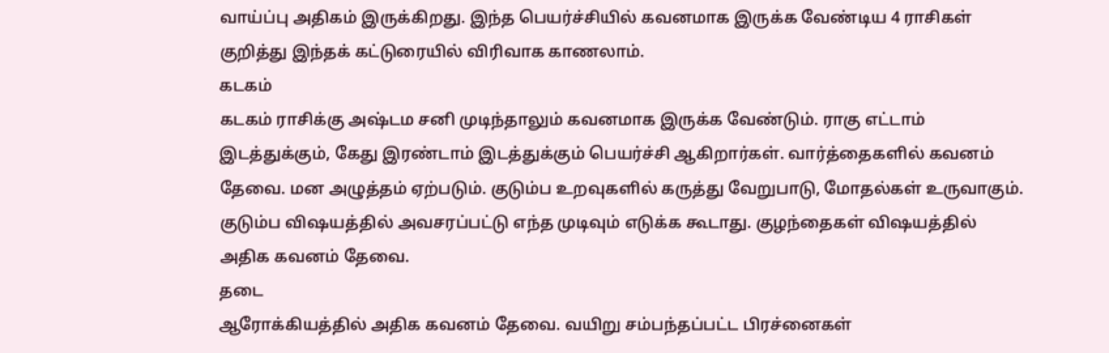வாய்ப்பு அதிகம் இருக்கிறது. இந்த பெயர்ச்சியில் கவனமாக இருக்க வேண்டிய 4 ராசிகள் குறித்து இந்தக் கட்டுரையில் விரிவாக காணலாம்.
கடகம்
கடகம் ராசிக்கு அஷ்டம சனி முடிந்தாலும் கவனமாக இருக்க வேண்டும். ராகு எட்டாம் இடத்துக்கும், கேது இரண்டாம் இடத்துக்கும் பெயர்ச்சி ஆகிறார்கள். வார்த்தைகளில் கவனம் தேவை. மன அழுத்தம் ஏற்படும். குடும்ப உறவுகளில் கருத்து வேறுபாடு, மோதல்கள் உருவாகும். குடும்ப விஷயத்தில் அவசரப்பட்டு எந்த முடிவும் எடுக்க கூடாது. குழந்தைகள் விஷயத்தில் அதிக கவனம் தேவை.
தடை
ஆரோக்கியத்தில் அதிக கவனம் தேவை. வயிறு சம்பந்தப்பட்ட பிரச்னைகள்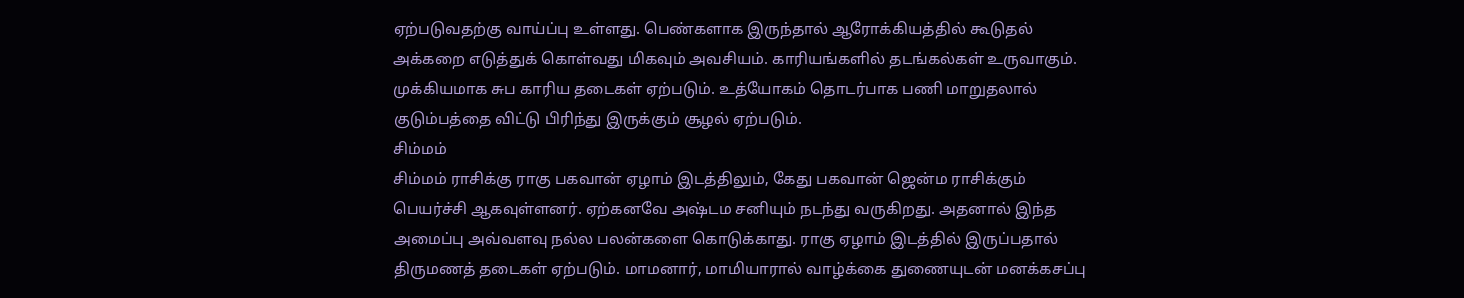ஏற்படுவதற்கு வாய்ப்பு உள்ளது. பெண்களாக இருந்தால் ஆரோக்கியத்தில் கூடுதல் அக்கறை எடுத்துக் கொள்வது மிகவும் அவசியம். காரியங்களில் தடங்கல்கள் உருவாகும். முக்கியமாக சுப காரிய தடைகள் ஏற்படும். உத்யோகம் தொடர்பாக பணி மாறுதலால் குடும்பத்தை விட்டு பிரிந்து இருக்கும் சூழல் ஏற்படும்.
சிம்மம்
சிம்மம் ராசிக்கு ராகு பகவான் ஏழாம் இடத்திலும், கேது பகவான் ஜென்ம ராசிக்கும் பெயர்ச்சி ஆகவுள்ளனர். ஏற்கனவே அஷ்டம சனியும் நடந்து வருகிறது. அதனால் இந்த அமைப்பு அவ்வளவு நல்ல பலன்களை கொடுக்காது. ராகு ஏழாம் இடத்தில் இருப்பதால் திருமணத் தடைகள் ஏற்படும். மாமனார், மாமியாரால் வாழ்க்கை துணையுடன் மனக்கசப்பு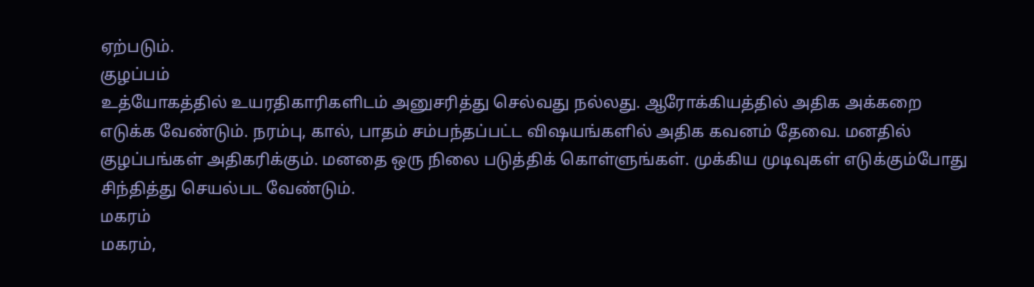ஏற்படும்.
குழப்பம்
உத்யோகத்தில் உயரதிகாரிகளிடம் அனுசரித்து செல்வது நல்லது. ஆரோக்கியத்தில் அதிக அக்கறை எடுக்க வேண்டும். நரம்பு, கால், பாதம் சம்பந்தப்பட்ட விஷயங்களில் அதிக கவனம் தேவை. மனதில் குழப்பங்கள் அதிகரிக்கும். மனதை ஒரு நிலை படுத்திக் கொள்ளுங்கள். முக்கிய முடிவுகள் எடுக்கும்போது சிந்தித்து செயல்பட வேண்டும்.
மகரம்
மகரம்,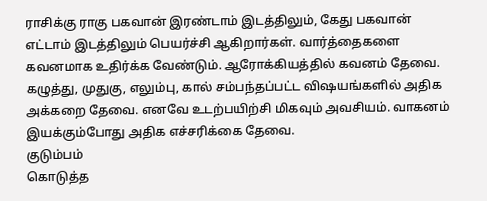ராசிக்கு ராகு பகவான் இரண்டாம் இடத்திலும், கேது பகவான் எட்டாம் இடத்திலும் பெயர்ச்சி ஆகிறார்கள். வார்த்தைகளை கவனமாக உதிர்க்க வேண்டும். ஆரோக்கியத்தில் கவனம் தேவை. கழுத்து, முதுகு, எலும்பு, கால் சம்பந்தப்பட்ட விஷயங்களில் அதிக அக்கறை தேவை. எனவே உடற்பயிற்சி மிகவும் அவசியம். வாகனம் இயக்கும்போது அதிக எச்சரிக்கை தேவை.
குடும்பம்
கொடுத்த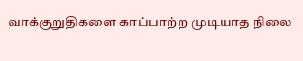வாக்குறுதிகளை காப்பாற்ற முடியாத நிலை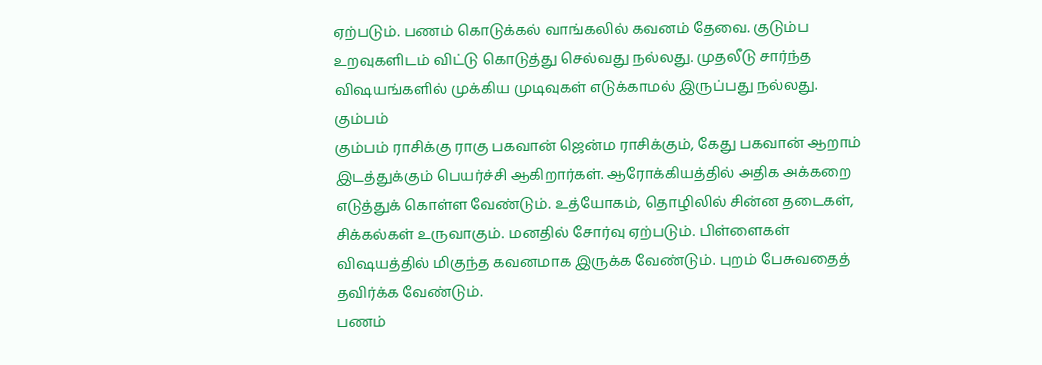ஏற்படும். பணம் கொடுக்கல் வாங்கலில் கவனம் தேவை. குடும்ப உறவுகளிடம் விட்டு கொடுத்து செல்வது நல்லது. முதலீடு சார்ந்த விஷயங்களில் முக்கிய முடிவுகள் எடுக்காமல் இருப்பது நல்லது.
கும்பம்
கும்பம் ராசிக்கு ராகு பகவான் ஜென்ம ராசிக்கும், கேது பகவான் ஆறாம் இடத்துக்கும் பெயர்ச்சி ஆகிறார்கள். ஆரோக்கியத்தில் அதிக அக்கறை எடுத்துக் கொள்ள வேண்டும். உத்யோகம், தொழிலில் சின்ன தடைகள், சிக்கல்கள் உருவாகும். மனதில் சோர்வு ஏற்படும். பிள்ளைகள் விஷயத்தில் மிகுந்த கவனமாக இருக்க வேண்டும். புறம் பேசுவதைத் தவிர்க்க வேண்டும்.
பணம்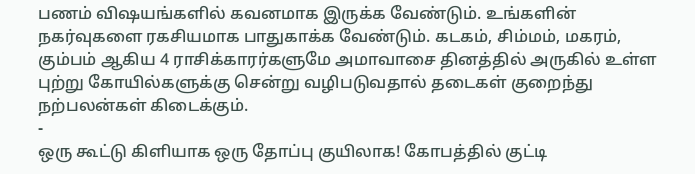பணம் விஷயங்களில் கவனமாக இருக்க வேண்டும். உங்களின் நகர்வுகளை ரகசியமாக பாதுகாக்க வேண்டும். கடகம், சிம்மம், மகரம், கும்பம் ஆகிய 4 ராசிக்காரர்களுமே அமாவாசை தினத்தில் அருகில் உள்ள புற்று கோயில்களுக்கு சென்று வழிபடுவதால் தடைகள் குறைந்து நற்பலன்கள் கிடைக்கும்.
-
ஒரு கூட்டு கிளியாக ஒரு தோப்பு குயிலாக! கோபத்தில் குட்டி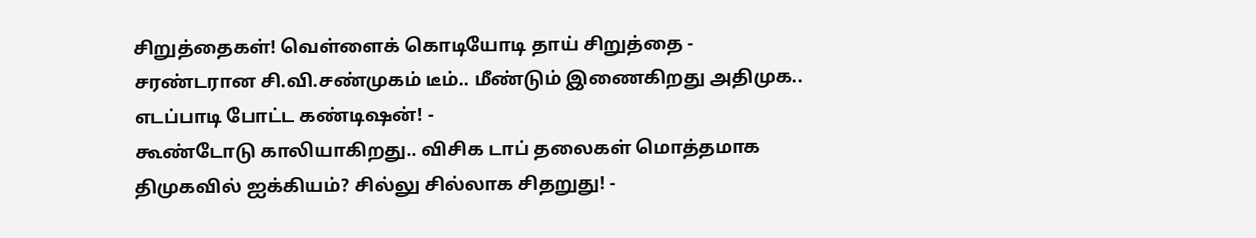சிறுத்தைகள்! வெள்ளைக் கொடியோடி தாய் சிறுத்தை -
சரண்டரான சி.வி.சண்முகம் டீம்.. மீண்டும் இணைகிறது அதிமுக.. எடப்பாடி போட்ட கண்டிஷன்! -
கூண்டோடு காலியாகிறது.. விசிக டாப் தலைகள் மொத்தமாக திமுகவில் ஐக்கியம்? சில்லு சில்லாக சிதறுது! -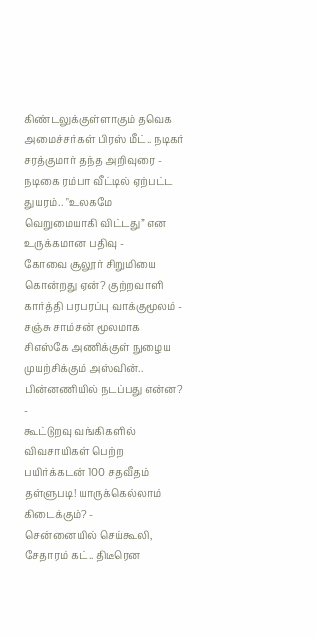கிண்டலுக்குள்ளாகும் தவெக அமைச்சர்கள் பிரஸ் மீட்.. நடிகர் சரத்குமார் தந்த அறிவுரை -
நடிகை ரம்பா வீட்டில் ஏற்பட்ட துயரம்.. "உலகமே வெறுமையாகி விட்டது” என உருக்கமான பதிவு -
கோவை சூலூர் சிறுமியை கொன்றது ஏன்? குற்றவாளி கார்த்தி பரபரப்பு வாக்குமூலம் -
சஞ்சு சாம்சன் மூலமாக சிஎஸ்கே அணிக்குள் நுழைய முயற்சிக்கும் அஸ்வின்.. பின்னணியில் நடப்பது என்ன? -
கூட்டுறவு வங்கிகளில் விவசாயிகள் பெற்ற பயிர்க்கடன் 100 சதவீதம் தள்ளுபடி! யாருக்கெல்லாம் கிடைக்கும்? -
சென்னையில் செய்கூலி, சேதாரம் கட்.. திடீரென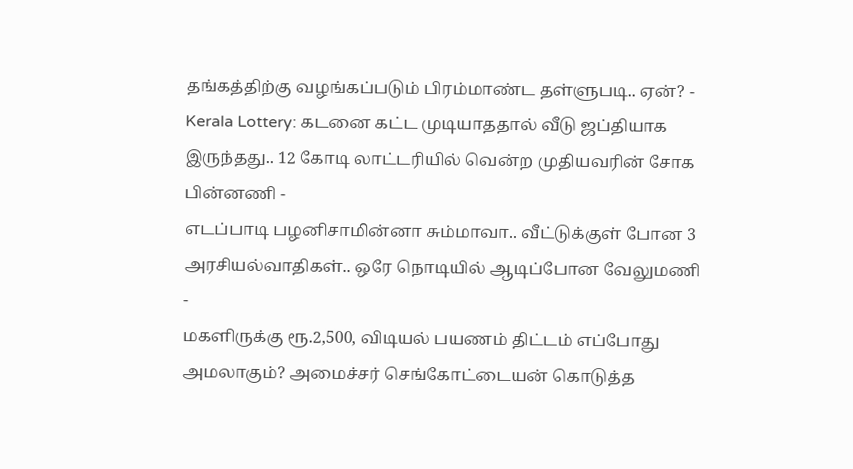தங்கத்திற்கு வழங்கப்படும் பிரம்மாண்ட தள்ளுபடி.. ஏன்? -
Kerala Lottery: கடனை கட்ட முடியாததால் வீடு ஜப்தியாக இருந்தது.. 12 கோடி லாட்டரியில் வென்ற முதியவரின் சோக பின்னணி -
எடப்பாடி பழனிசாமின்னா சும்மாவா.. வீட்டுக்குள் போன 3 அரசியல்வாதிகள்.. ஒரே நொடியில் ஆடிப்போன வேலுமணி -
மகளிருக்கு ரூ.2,500, விடியல் பயணம் திட்டம் எப்போது அமலாகும்? அமைச்சர் செங்கோட்டையன் கொடுத்த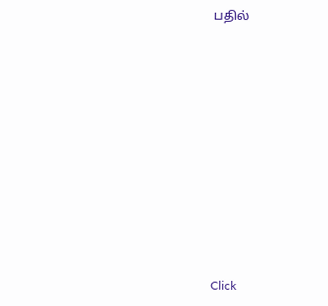பதில்












Click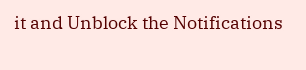it and Unblock the Notifications